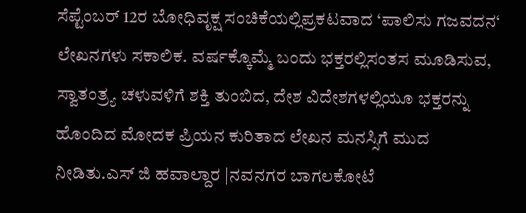ಸೆಪ್ಟೆಂಬರ್ 12ರ ಬೋಧಿವೃಕ್ಷ ಸಂಚಿಕೆಯಲ್ಲಿಪ್ರಕಟವಾದ ‘ಪಾಲಿಸು ಗಜವದನ‘ ಲೇಖನಗಳು ಸಕಾಲಿಕ. ವರ್ಷಕ್ಕೊಮ್ಮೆ ಬಂದು ಭಕ್ತರಲ್ಲಿಸಂತಸ ಮೂಡಿಸುವ, ಸ್ವಾತಂತ್ರ್ಯ ಚಳುವಳಿಗೆ ಶಕ್ತಿ ತುಂಬಿದ, ದೇಶ ವಿದೇಶಗಳಲ್ಲಿಯೂ ಭಕ್ತರನ್ನು ಹೊಂದಿದ ಮೋದಕ ಪ್ರಿಯನ ಕುರಿತಾದ ಲೇಖನ ಮನಸ್ಸಿಗೆ ಮುದ ನೀಡಿತು.ಎಸ್ ಜಿ ಹವಾಲ್ದಾರ |ನವನಗರ ಬಾಗಲಕೋಟೆ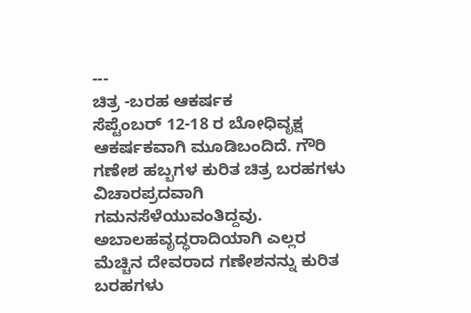---
ಚಿತ್ರ -ಬರಹ ಆಕರ್ಷಕ
ಸೆಪ್ಟೆಂಬರ್ 12-18 ರ ಬೋಧಿವೃಕ್ಷ ಆಕರ್ಷಕವಾಗಿ ಮೂಡಿಬಂದಿದೆ. ಗೌರಿ ಗಣೇಶ ಹಬ್ಬಗಳ ಕುರಿತ ಚಿತ್ರ ಬರಹಗಳು ವಿಚಾರಪ್ರದವಾಗಿ ಗಮನಸೆಳೆಯುವಂತಿದ್ದವು. ಅಬಾಲಹವೃದ್ಧರಾದಿಯಾಗಿ ಎಲ್ಲರ ಮೆಚ್ಚಿನ ದೇವರಾದ ಗಣೇಶನನ್ನು ಕುರಿತ ಬರಹಗಳು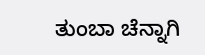ತುಂಬಾ ಚೆನ್ನಾಗಿ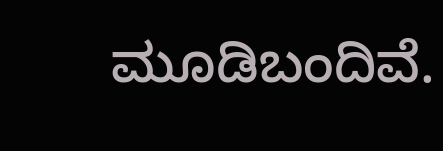ಮೂಡಿಬಂದಿವೆ.